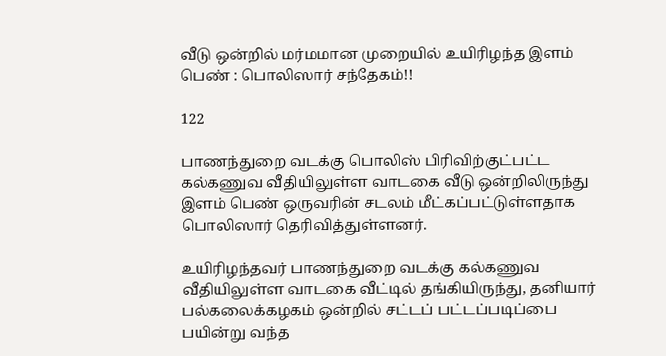வீடு ஒன்றில் மர்மமான முறையில் உயிரிழந்த இளம் பெண் : பொலிஸார் சந்தேகம்!!

122

பாணந்துறை வடக்கு பொலிஸ் பிரிவிற்குட்பட்ட கல்கணுவ வீதியிலுள்ள வாடகை வீடு ஒன்றிலிருந்து இளம் பெண் ஒருவரின் சடலம் மீட்கப்பட்டுள்ளதாக பொலிஸார் தெரிவித்துள்ளனர்.

உயிரிழந்தவர் பாணந்துறை வடக்கு கல்கணுவ வீதியிலுள்ள வாடகை வீட்டில் தங்கியிருந்து, தனியார் பல்கலைக்கழகம் ஒன்றில் சட்டப் பட்டப்படிப்பை பயின்று வந்த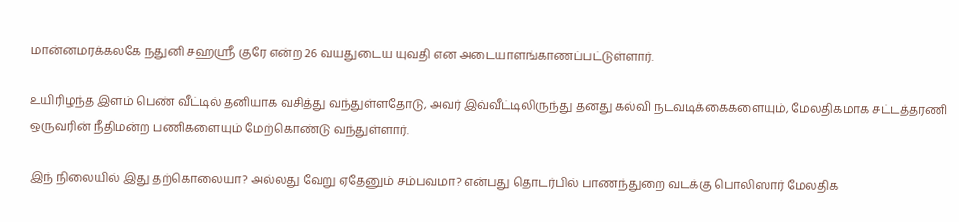மான்னமரக்கலகே நதுனி சஹஸ்ரீ குரே என்ற 26 வயதுடைய யுவதி என அடையாளங்காணப்பட்டுள்ளார்.

உயிரிழந்த இளம் பெண் வீட்டில் தனியாக வசித்து வந்துள்ளதோடு, அவர் இவ்வீட்டிலிருந்து தனது கல்வி நடவடிக்கைகளையும், மேலதிகமாக சட்டத்தரணி ஒருவரின் நீதிமன்ற பணிகளையும் மேற்கொண்டு வந்துள்ளார்.

இந் நிலையில் இது தற்கொலையா? அல்லது வேறு ஏதேனும் சம்பவமா? என்பது தொடர்பில் பாணந்துறை வடக்கு பொலிஸார் மேலதிக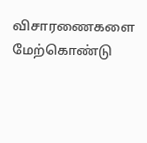விசாரணைகளை மேற்கொண்டு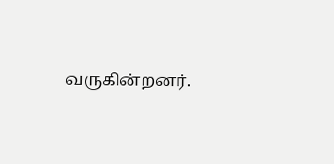வருகின்றனர்.